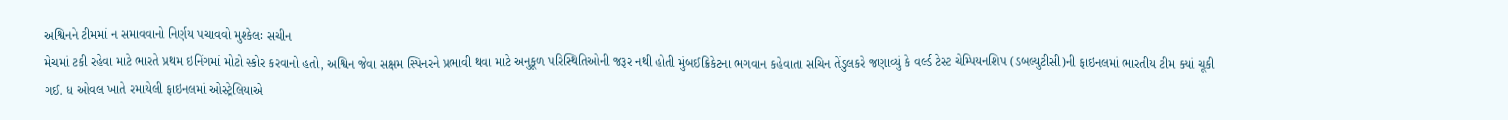અશ્વિનને ટીમમાં ન સમાવવાનો નિર્ણય પચાવવો મુશ્કેલઃ સચીન
મેચમાં ટકી રહેવા માટે ભારતે પ્રથમ ઇનિંગમાં મોટો સ્કોર કરવાનો હતો, અશ્વિન જેવા સક્ષમ સ્પિનરને પ્રભાવી થવા માટે અનુકૂળ પરિસ્થિતિઓની જરૂર નથી હોતી મુંબઈક્રિકેટના ભગવાન કહેવાતા સચિન તેંડુલકરે જણાવ્યું કે વર્લ્ડ ટેસ્ટ ચેમ્પિયનશિપ (ડબલ્યુટીસી)ની ફાઇનલમાં ભારતીય ટીમ ક્યાં ચૂકી ગઈ. ધ ઓવલ ખાતે રમાયેલી ફાઇનલમાં ઓસ્ટ્રેલિયાએ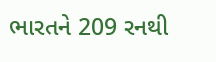ભારતને 209 રનથી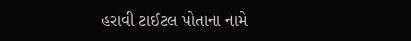હરાવી ટાઈટલ પોતાના નામે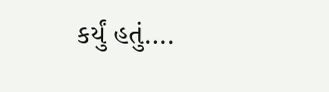કર્યું હતું….